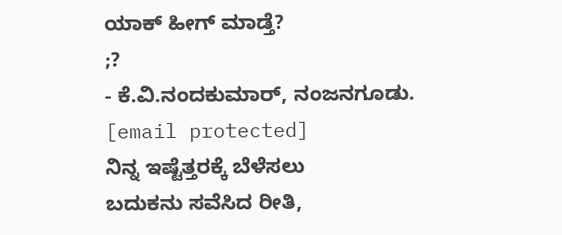ಯಾಕ್ ಹೀಗ್ ಮಾಡ್ತೆ?
;?
- ಕೆ.ವಿ.ನಂದಕುಮಾರ್, ನಂಜನಗೂಡು.
[email protected]
ನಿನ್ನ ಇಷ್ಟೆತ್ತರಕ್ಕೆ ಬೆಳೆಸಲು
ಬದುಕನು ಸವೆಸಿದ ರೀತಿ,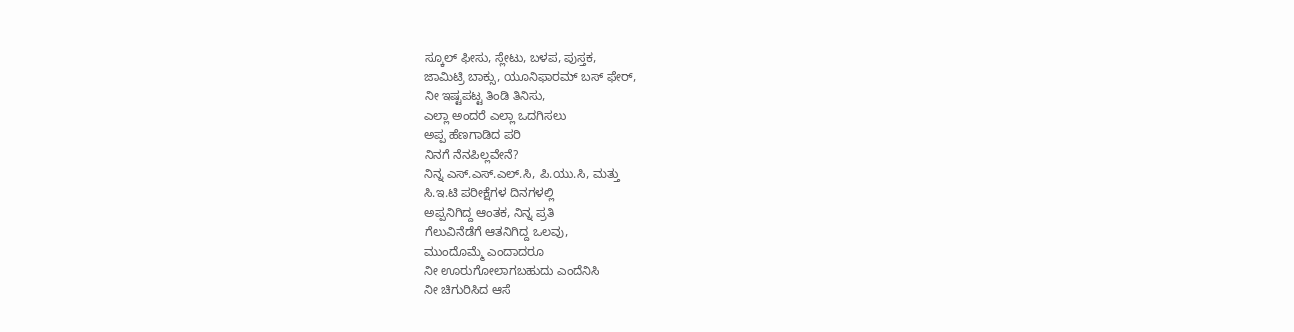ಸ್ಕೂಲ್ ಫೀಸು, ಸ್ಲೇಟು, ಬಳಪ, ಪುಸ್ತಕ,
ಜಾಮಿಟ್ರಿ ಬಾಕ್ಸು, ಯೂನಿಫಾರಮ್ ಬಸ್ ಫೇರ್,
ನೀ ಇಷ್ಟಪಟ್ಟ ತಿಂಡಿ ತಿನಿಸು,
ಎಲ್ಲಾ ಅಂದರೆ ಎಲ್ಲಾ ಒದಗಿಸಲು
ಅಪ್ಪ ಹೆಣಗಾಡಿದ ಪರಿ
ನಿನಗೆ ನೆನಪಿಲ್ಲವೇನೆ?
ನಿನ್ನ ಎಸ್.ಎಸ್.ಎಲ್.ಸಿ, ಪಿ.ಯು.ಸಿ, ಮತ್ತು
ಸಿ.ಇ.ಟಿ ಪರೀಕ್ಷೆಗಳ ದಿನಗಳಲ್ಲಿ
ಅಪ್ಪನಿಗಿದ್ದ ಆಂತಕ, ನಿನ್ನ ಪ್ರತಿ
ಗೆಲುವಿನೆಡೆಗೆ ಆತನಿಗಿದ್ದ ಒಲವು,
ಮುಂದೊಮ್ಮೆ ಎಂದಾದರೂ
ನೀ ಊರುಗೋಲಾಗಬಹುದು ಎಂದೆನಿಸಿ
ನೀ ಚಿಗುರಿಸಿದ ಆಸೆ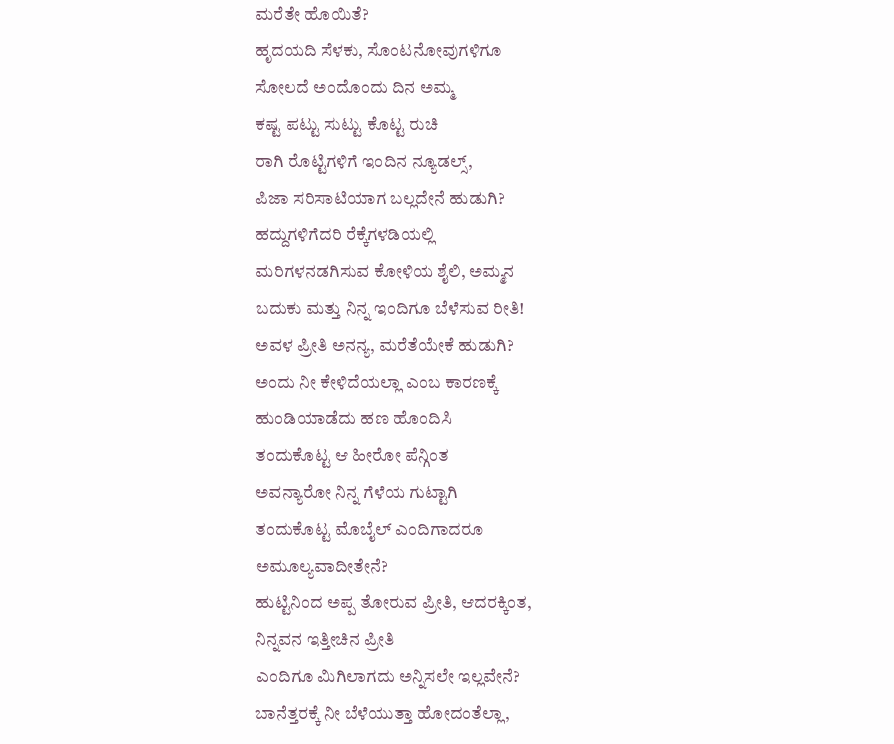ಮರೆತೇ ಹೊಯಿತೆ?
ಹೃದಯದಿ ಸೆಳಕು, ಸೊಂಟನೋವುಗಳಿಗೂ
ಸೋಲದೆ ಅಂದೊಂದು ದಿನ ಅಮ್ಮ
ಕಷ್ಟ ಪಟ್ಟು ಸುಟ್ಟು ಕೊಟ್ಟ ರುಚಿ
ರಾಗಿ ರೊಟ್ಟಿಗಳಿಗೆ ಇಂದಿನ ನ್ಯೂಡಲ್ಸ್,
ಪಿಜಾ ಸರಿಸಾಟಿಯಾಗ ಬಲ್ಲದೇನೆ ಹುಡುಗಿ?
ಹದ್ದುಗಳಿಗೆದರಿ ರೆಕ್ಕೆಗಳಡಿಯಲ್ಲಿ
ಮರಿಗಳನಡಗಿಸುವ ಕೋಳಿಯ ಶೈಲಿ, ಅಮ್ಮನ
ಬದುಕು ಮತ್ತು ನಿನ್ನ ಇಂದಿಗೂ ಬೆಳೆಸುವ ರೀತಿ!
ಅವಳ ಪ್ರೀತಿ ಅನನ್ಯ, ಮರೆತೆಯೇಕೆ ಹುಡುಗಿ?
ಅಂದು ನೀ ಕೇಳಿದೆಯಲ್ಲಾ ಎಂಬ ಕಾರಣಕ್ಕೆ
ಹುಂಡಿಯಾಡೆದು ಹಣ ಹೊಂದಿಸಿ
ತಂದುಕೊಟ್ಟ ಆ ಹೀರೋ ಪೆನ್ಗಿಂತ
ಅವನ್ಯಾರೋ ನಿನ್ನ ಗೆಳೆಯ ಗುಟ್ಟಾಗಿ
ತಂದುಕೊಟ್ಟ ಮೊಬೈಲ್ ಎಂದಿಗಾದರೂ
ಅಮೂಲ್ಯವಾದೀತೇನೆ?
ಹುಟ್ಟಿನಿಂದ ಅಪ್ಪ ತೋರುವ ಪ್ರೀತಿ, ಆದರಕ್ಕಿಂತ,
ನಿನ್ನವನ ಇತ್ತೀಚಿನ ಪ್ರೀತಿ
ಎಂದಿಗೂ ಮಿಗಿಲಾಗದು ಅನ್ನಿಸಲೇ ಇಲ್ಲವೇನೆ?
ಬಾನೆತ್ತರಕ್ಕೆ ನೀ ಬೆಳೆಯುತ್ತಾ ಹೋದಂತೆಲ್ಲಾ,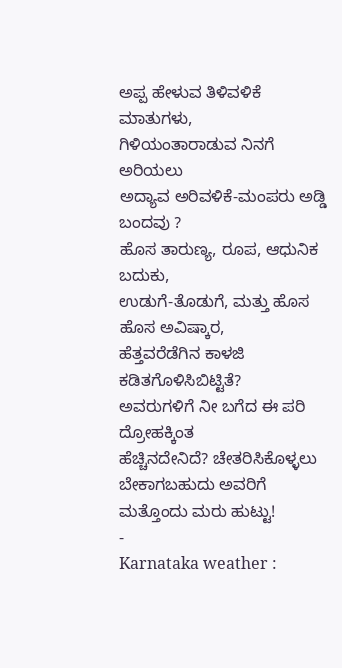ಅಪ್ಪ ಹೇಳುವ ತಿಳಿವಳಿಕೆ ಮಾತುಗಳು,
ಗಿಳಿಯಂತಾರಾಡುವ ನಿನಗೆ ಅರಿಯಲು
ಅದ್ಯಾವ ಅರಿವಳಿಕೆ-ಮಂಪರು ಅಡ್ಡಿ ಬಂದವು ?
ಹೊಸ ತಾರುಣ್ಯ, ರೂಪ, ಆಧುನಿಕ ಬದುಕು,
ಉಡುಗೆ-ತೊಡುಗೆ, ಮತ್ತು ಹೊಸ ಹೊಸ ಅವಿಷ್ಕಾರ,
ಹೆತ್ತವರೆಡೆಗಿನ ಕಾಳಜಿ ಕಡಿತಗೊಳಿಸಿಬಿಟ್ಟಿತೆ?
ಅವರುಗಳಿಗೆ ನೀ ಬಗೆದ ಈ ಪರಿ ದ್ರೋಹಕ್ಕಿಂತ
ಹೆಚ್ಚಿನದೇನಿದೆ? ಚೇತರಿಸಿಕೊಳ್ಳಲು
ಬೇಕಾಗಬಹುದು ಅವರಿಗೆ ಮತ್ತೊಂದು ಮರು ಹುಟ್ಟು!
-
Karnataka weather :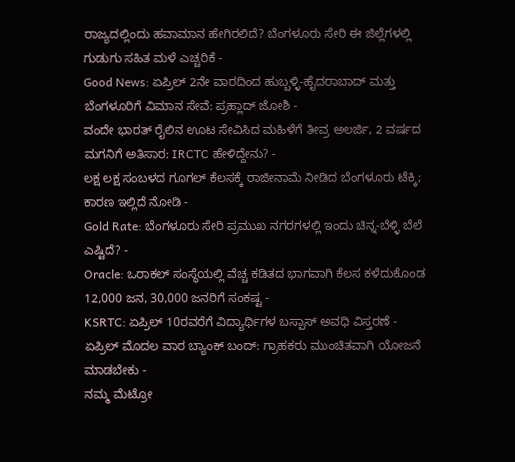ರಾಜ್ಯದಲ್ಲಿಂದು ಹವಾಮಾನ ಹೇಗಿರಲಿದೆ? ಬೆಂಗಳೂರು ಸೇರಿ ಈ ಜಿಲ್ಲೆಗಳಲ್ಲಿ ಗುಡುಗು ಸಹಿತ ಮಳೆ ಎಚ್ಚರಿಕೆ -
Good News: ಏಪ್ರಿಲ್ 2ನೇ ವಾರದಿಂದ ಹುಬ್ಬಳ್ಳಿ-ಹೈದರಾಬಾದ್ ಮತ್ತು ಬೆಂಗಳೂರಿಗೆ ವಿಮಾನ ಸೇವೆ: ಪ್ರಹ್ಲಾದ್ ಜೋಶಿ -
ವಂದೇ ಭಾರತ್ ರೈಲಿನ ಊಟ ಸೇವಿಸಿದ ಮಹಿಳೆಗೆ ತೀವ್ರ ಅಲರ್ಜಿ, 2 ವರ್ಷದ ಮಗನಿಗೆ ಅತಿಸಾರ: IRCTC ಹೇಳಿದ್ದೇನು? -
ಲಕ್ಷ ಲಕ್ಷ ಸಂಬಳದ ಗೂಗಲ್ ಕೆಲಸಕ್ಕೆ ರಾಜೀನಾಮೆ ನೀಡಿದ ಬೆಂಗಳೂರು ಟೆಕ್ಕಿ; ಕಾರಣ ಇಲ್ಲಿದೆ ನೋಡಿ -
Gold Rate: ಬೆಂಗಳೂರು ಸೇರಿ ಪ್ರಮುಖ ನಗರಗಳಲ್ಲಿ ಇಂದು ಚಿನ್ನ-ಬೆಳ್ಳಿ ಬೆಲೆ ಎಷ್ಟಿದೆ? -
Oracle: ಒರಾಕಲ್ ಸಂಸ್ಥೆಯಲ್ಲಿ ವೆಚ್ಚ ಕಡಿತದ ಭಾಗವಾಗಿ ಕೆಲಸ ಕಳೆದುಕೊಂಡ 12,000 ಜನ, 30,000 ಜನರಿಗೆ ಸಂಕಷ್ಟ -
KSRTC: ಏಪ್ರಿಲ್ 10ರವರೆಗೆ ವಿದ್ಯಾರ್ಥಿಗಳ ಬಸ್ಪಾಸ್ ಅವಧಿ ವಿಸ್ತರಣೆ -
ಏಪ್ರಿಲ್ ಮೊದಲ ವಾರ ಬ್ಯಾಂಕ್ ಬಂದ್: ಗ್ರಾಹಕರು ಮುಂಚಿತವಾಗಿ ಯೋಜನೆ ಮಾಡಬೇಕು -
ನಮ್ಮ ಮೆಟ್ರೋ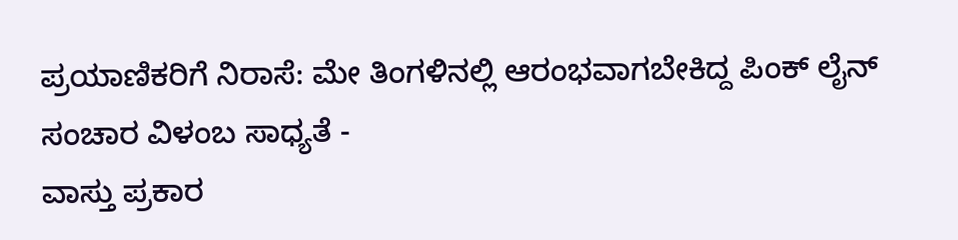ಪ್ರಯಾಣಿಕರಿಗೆ ನಿರಾಸೆ: ಮೇ ತಿಂಗಳಿನಲ್ಲಿ ಆರಂಭವಾಗಬೇಕಿದ್ದ ಪಿಂಕ್ ಲೈನ್ ಸಂಚಾರ ವಿಳಂಬ ಸಾಧ್ಯತೆ -
ವಾಸ್ತು ಪ್ರಕಾರ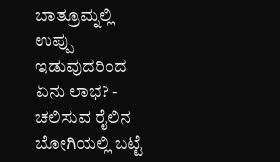ಬಾತ್ರೂಮ್ನಲ್ಲಿ ಉಪ್ಪು ಇಡುವುದರಿಂದ ಏನು ಲಾಭ? -
ಚಲಿಸುವ ರೈಲಿನ ಬೋಗಿಯಲ್ಲಿ ಬಟ್ಟೆ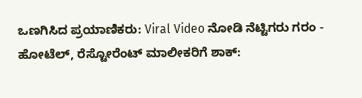ಒಣಗಿಸಿದ ಪ್ರಯಾಣಿಕರು: Viral Video ನೋಡಿ ನೆಟ್ಟಿಗರು ಗರಂ -
ಹೋಟೆಲ್, ರೆಸ್ಟೋರೆಂಟ್ ಮಾಲೀಕರಿಗೆ ಶಾಕ್: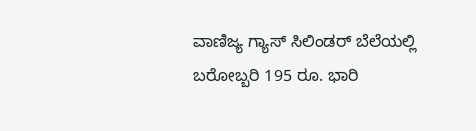ವಾಣಿಜ್ಯ ಗ್ಯಾಸ್ ಸಿಲಿಂಡರ್ ಬೆಲೆಯಲ್ಲಿ ಬರೋಬ್ಬರಿ 195 ರೂ. ಭಾರಿ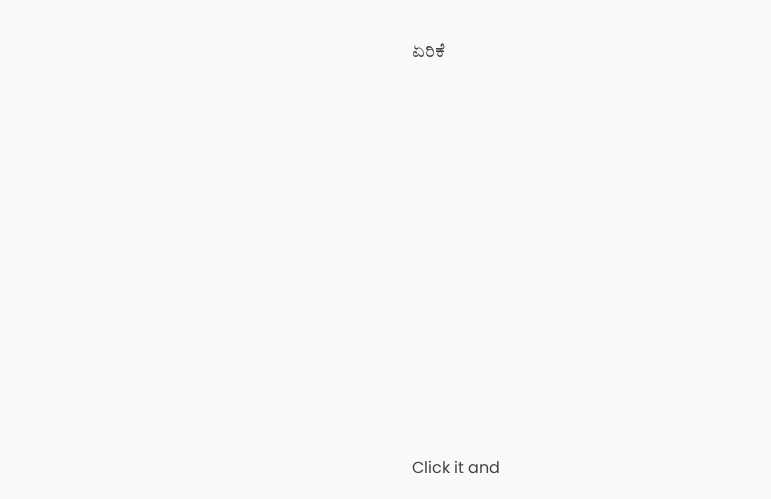ಏರಿಕೆ












Click it and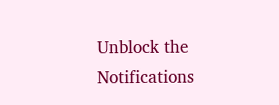Unblock the Notifications